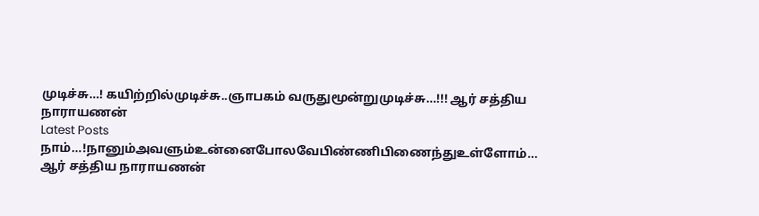முடிச்சு…! கயிற்றில்முடிச்சு..ஞாபகம் வருதுமூன்றுமுடிச்சு…!!! ஆர் சத்திய நாராயணன்
Latest Posts
நாம்…!நானும்அவளும்உன்னைபோலவேபிண்ணிபிணைந்துஉள்ளோம்… ஆர் சத்திய நாராயணன்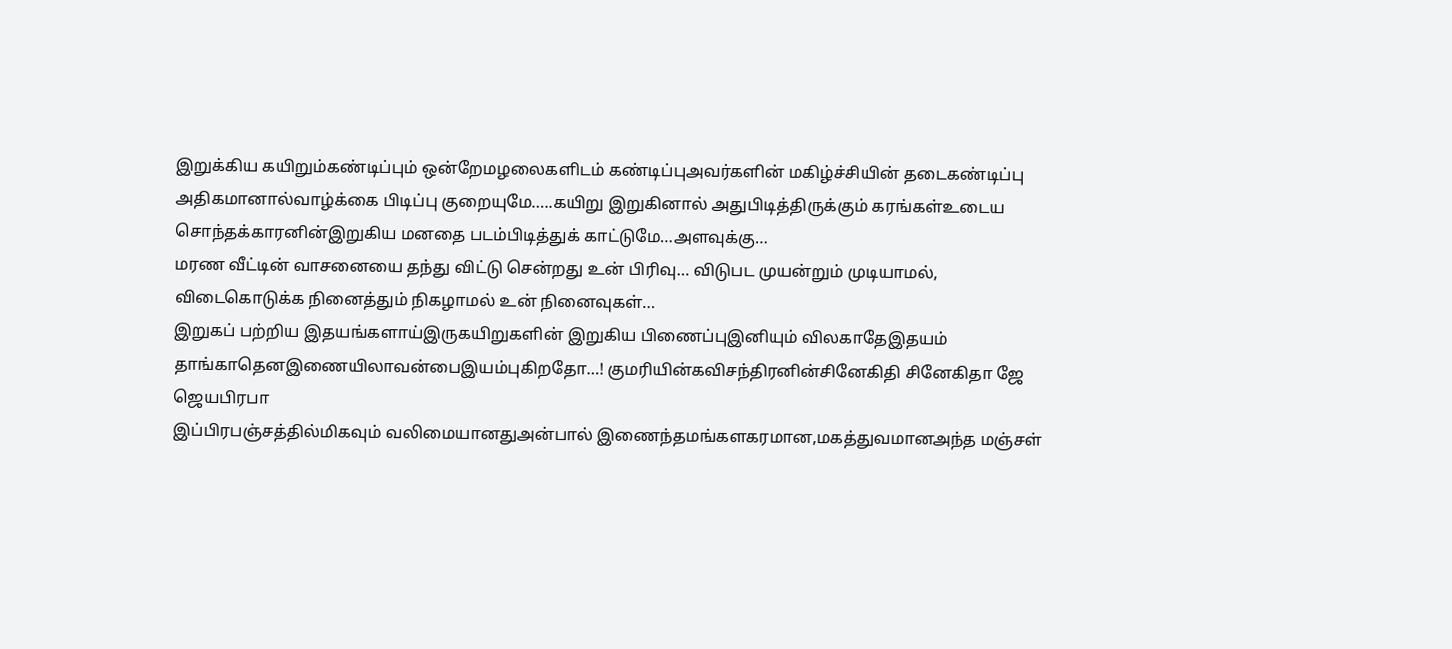இறுக்கிய கயிறும்கண்டிப்பும் ஒன்றேமழலைகளிடம் கண்டிப்புஅவர்களின் மகிழ்ச்சியின் தடைகண்டிப்பு அதிகமானால்வாழ்க்கை பிடிப்பு குறையுமே…..கயிறு இறுகினால் அதுபிடித்திருக்கும் கரங்கள்உடைய சொந்தக்காரனின்இறுகிய மனதை படம்பிடித்துக் காட்டுமே…அளவுக்கு…
மரண வீட்டின் வாசனையை தந்து விட்டு சென்றது உன் பிரிவு… விடுபட முயன்றும் முடியாமல், விடைகொடுக்க நினைத்தும் நிகழாமல் உன் நினைவுகள்…
இறுகப் பற்றிய இதயங்களாய்இருகயிறுகளின் இறுகிய பிணைப்புஇனியும் விலகாதேஇதயம் தாங்காதெனஇணையிலாவன்பைஇயம்புகிறதோ…! குமரியின்கவிசந்திரனின்சினேகிதி சினேகிதா ஜே ஜெயபிரபா
இப்பிரபஞ்சத்தில்மிகவும் வலிமையானதுஅன்பால் இணைந்தமங்களகரமான,மகத்துவமானஅந்த மஞ்சள்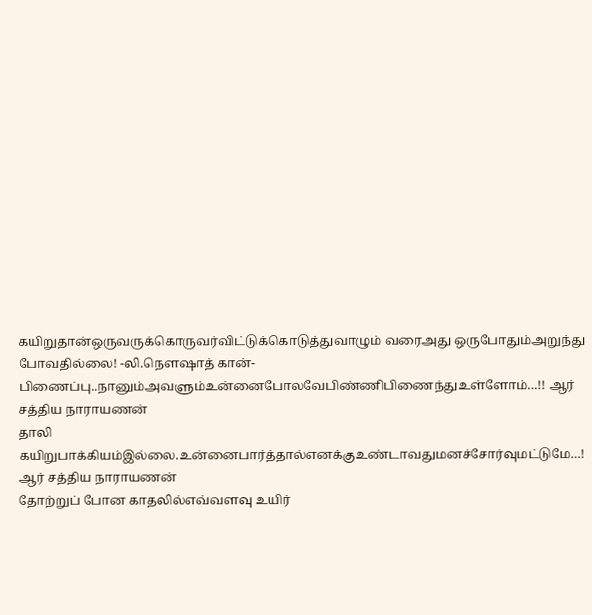கயிறுதான்ஒருவருக்கொருவர்விட்டுக்கொடுத்துவாழும் வரைஅது ஒருபோதும்அறுந்து போவதில்லை! -லி.நௌஷாத் கான்-
பிணைப்பு..நானும்அவளும்உன்னைபோலவேபிண்ணிபிணைந்துஉள்ளோம்…!! ஆர் சத்திய நாராயணன்
தாலி கயிறுபாக்கியம்இல்லை.உன்னைபார்த்தால்எனக்குஉண்டாவதுமனச்சோர்வுமட்டுமே…! ஆர் சத்திய நாராயணன்
தோற்றுப் போன காதலில்எவ்வளவு உயிர்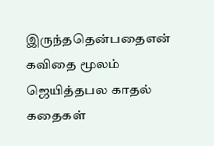இருந்ததென்பதைஎன் கவிதை மூலம் ஜெயித்தபல காதல் கதைகள்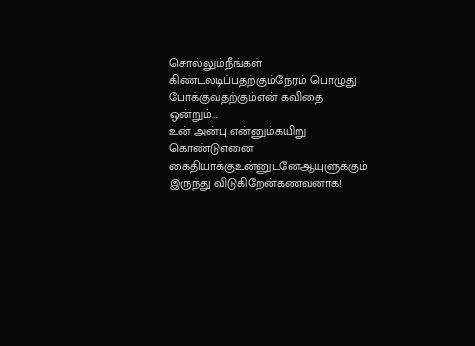சொல்லும்நீங்கள் கிண்டலடிப்பதற்கும்நேரம் பொழுது போக்குவதற்கும்என் கவிதை ஒன்றும்…
உன் அன்பு என்னும்கயிறு கொண்டுஎனை கைதியாக்குஉன்னுடனேஆயுளுக்கும் இருந்து விடுகிறேன்கணவனாக!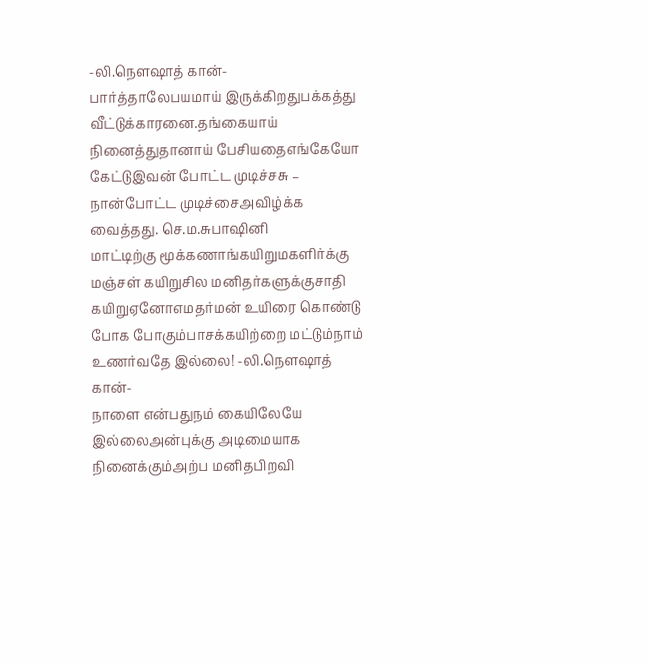-லி.நௌஷாத் கான்-
பார்த்தாலேபயமாய் இருக்கிறதுபக்கத்து வீட்டுக்காரனை.தங்கையாய் நினைத்துதானாய் பேசியதைஎங்கேயோ கேட்டுஇவன் போட்ட முடிச்சசு – நான்போட்ட முடிச்சைஅவிழ்க்க வைத்தது. செ.ம.சுபாஷினி
மாட்டிற்கு மூக்கணாங்கயிறுமகளிர்க்கு மஞ்சள் கயிறுசில மனிதர்களுக்குசாதி கயிறுஏனோஎமதர்மன் உயிரை கொண்டு போக போகும்பாசக்கயிற்றை மட்டும்நாம் உணர்வதே இல்லை! -லி.நௌஷாத் கான்-
நாளை என்பதுநம் கையிலேயே இல்லைஅன்புக்கு அடிமையாக நினைக்கும்அற்ப மனிதபிறவி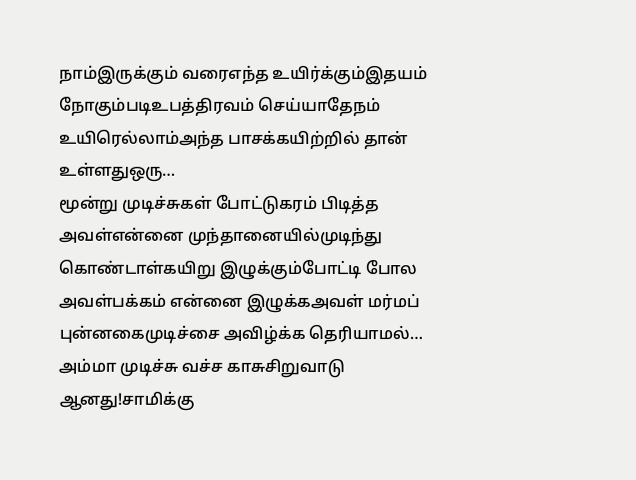நாம்இருக்கும் வரைஎந்த உயிர்க்கும்இதயம் நோகும்படிஉபத்திரவம் செய்யாதேநம் உயிரெல்லாம்அந்த பாசக்கயிற்றில் தான் உள்ளதுஒரு…
மூன்று முடிச்சுகள் போட்டுகரம் பிடித்த அவள்என்னை முந்தானையில்முடிந்து கொண்டாள்கயிறு இழுக்கும்போட்டி போல அவள்பக்கம் என்னை இழுக்கஅவள் மர்மப் புன்னகைமுடிச்சை அவிழ்க்க தெரியாமல்…
அம்மா முடிச்சு வச்ச காசுசிறுவாடு ஆனது!சாமிக்கு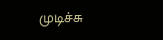முடிச்சு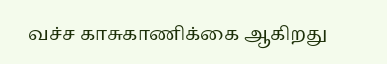வச்ச காசுகாணிக்கை ஆகிறது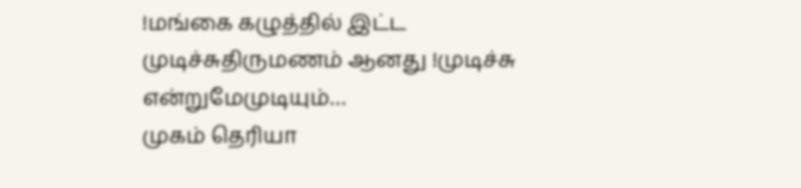!மங்கை கழுத்தில் இட்ட முடிச்சுதிருமணம் ஆனது !முடிச்சு என்றுமேமுடியும்…
முகம் தெரியா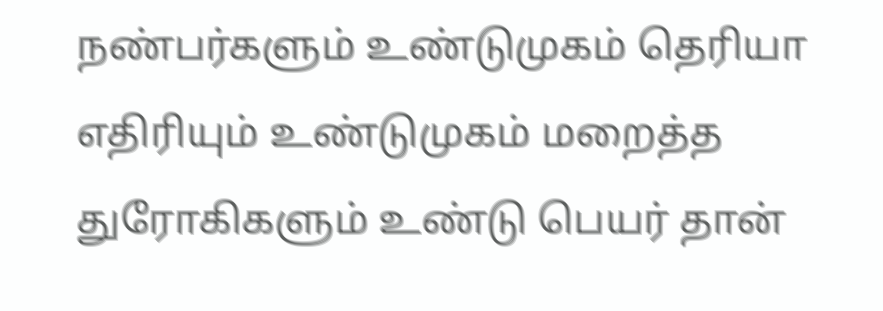நண்பர்களும் உண்டுமுகம் தெரியா எதிரியும் உண்டுமுகம் மறைத்த துரோகிகளும் உண்டு பெயர் தான்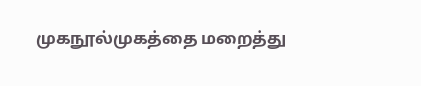முகநூல்முகத்தை மறைத்து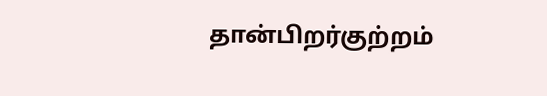தான்பிறர்குற்றம்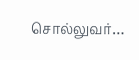சொல்லுவர்…